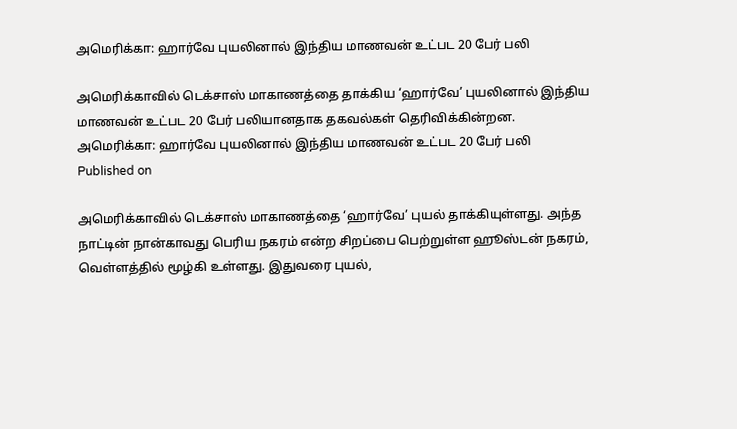அமெரிக்கா: ஹார்வே புயலினால் இந்திய மாணவன் உட்பட 20 பேர் பலி

அமெரிக்காவில் டெக்சாஸ் மாகாணத்தை தாக்கிய ‘ஹார்வே’ புயலினால் இந்திய மாணவன் உட்பட 20 பேர் பலியானதாக தகவல்கள் தெரிவிக்கின்றன.
அமெரிக்கா: ஹார்வே புயலினால் இந்திய மாணவன் உட்பட 20 பேர் பலி
Published on

அமெரிக்காவில் டெக்சாஸ் மாகாணத்தை ‘ஹார்வே’ புயல் தாக்கியுள்ளது. அந்த நாட்டின் நான்காவது பெரிய நகரம் என்ற சிறப்பை பெற்றுள்ள ஹூஸ்டன் நகரம், வெள்ளத்தில் மூழ்கி உள்ளது. இதுவரை புயல்,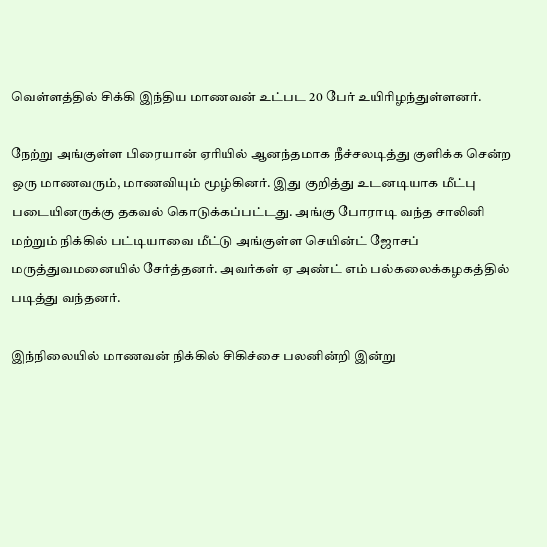வெள்ளத்தில் சிக்கி இந்திய மாணவன் உட்பட 20 பேர் உயிரிழந்துள்ளனர்.

நேற்று அங்குள்ள பிரையான் ஏரியில் ஆனந்தமாக நீச்சலடித்து குளிக்க சென்ற ஒரு மாணவரும், மாணவியும் மூழ்கினர். இது குறித்து உடனடியாக மீட்பு படையினருக்கு தகவல் கொடுக்கப்பட்டது. அங்கு போராடி வந்த சாலினி மற்றும் நிக்கில் பட்டியாவை மீட்டு அங்குள்ள செயின்ட் ஜோசப் மருத்துவமனையில் சேர்த்தனர். அவர்கள் ஏ அண்ட் எம் பல்கலைக்கழகத்தில் படித்து வந்தனர்.

இந்நிலையில் மாணவன் நிக்கில் சிகிச்சை பலனின்றி இன்று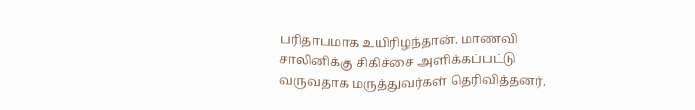பரிதாபமாக உயிரிழந்தான். மாணவி சாலினிக்கு சிகிச்சை அளிக்கப்பட்டு வருவதாக மருத்துவர்கள் தெரிவித்தனர்.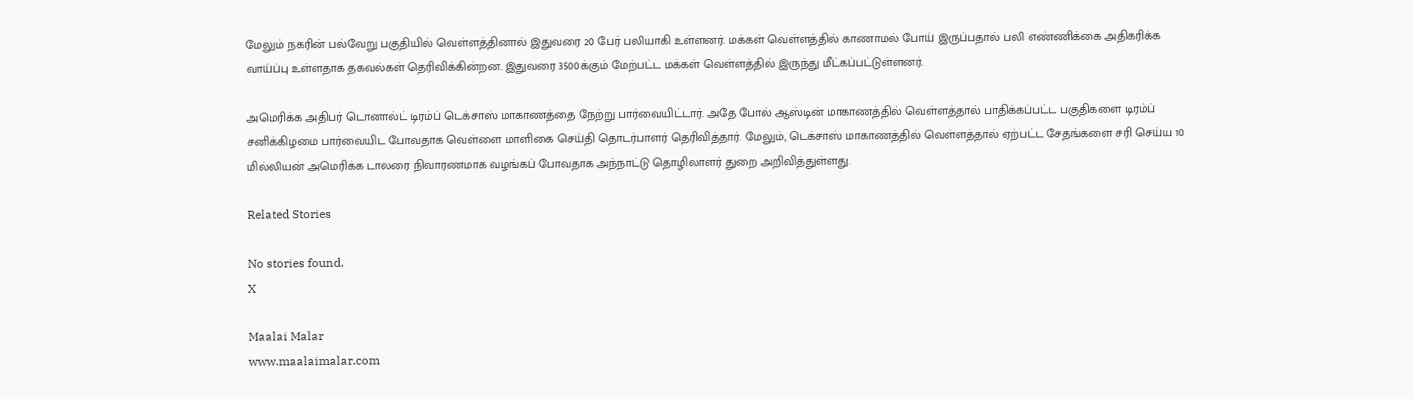மேலும் நகரின் பல்வேறு பகுதியில் வெள்ளத்தினால் இதுவரை 20 பேர் பலியாகி உள்ளனர். மக்கள் வெள்ளத்தில் காணாமல் போய் இருப்பதால் பலி எண்ணிக்கை அதிகரிக்க வாய்ப்பு உள்ளதாக தகவல்கள் தெரிவிக்கின்றன. இதுவரை 3500க்கும் மேற்பட்ட மக்கள் வெள்ளத்தில் இருந்து மீட்கப்பட்டுள்ளனர்.

அமெரிக்க அதிபர் டொனால்ட் டிரம்ப் டெக்சாஸ் மாகாணத்தை நேற்று பார்வையிட்டார். அதே போல் ஆஸ்டின் மாகாணத்தில் வெள்ளத்தால் பாதிக்கப்பட்ட பகுதிகளை டிரம்ப் சனிக்கிழமை பார்வையிட போவதாக வெள்ளை மாளிகை செய்தி தொடர்பாளர் தெரிவித்தார். மேலும், டெக்சாஸ் மாகாணத்தில் வெள்ளத்தால் ஏற்பட்ட சேதங்களை சரி செய்ய 10 மில்லியன் அமெரிக்க டாலரை நிவாரணமாக வழங்கப் போவதாக அந்நாட்டு தொழிலாளர் துறை அறிவித்துள்ளது.

Related Stories

No stories found.
X

Maalai Malar
www.maalaimalar.com